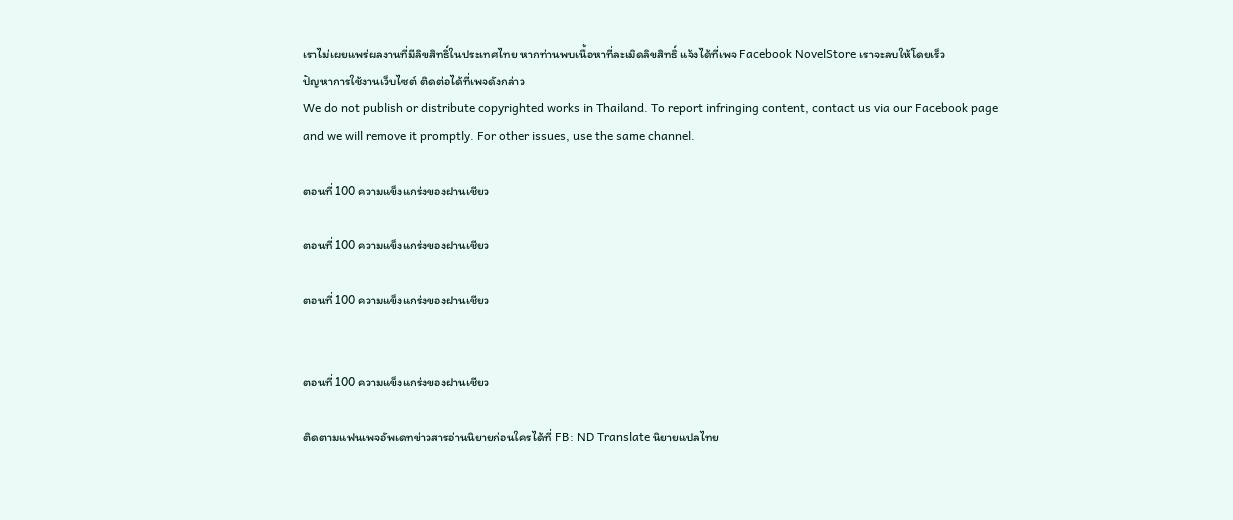เราไม่เผยแพร่ผลงานที่มีลิขสิทธิ์ในประเทศไทย หากท่านพบเนื้อหาที่ละเมิดลิขสิทธิ์ แจ้งได้ที่เพจ Facebook NovelStore เราจะลบให้โดยเร็ว
ปัญหาการใช้งานเว็บไซต์ ติดต่อได้ที่เพจดังกล่าว
We do not publish or distribute copyrighted works in Thailand. To report infringing content, contact us via our Facebook page and we will remove it promptly. For other issues, use the same channel.

ตอนที่ 100 ความแข็งแกร่งของฝานเชียว

ตอนที่ 100 ความแข็งแกร่งของฝานเชียว

ตอนที่ 100 ความแข็งแกร่งของฝานเชียว


ตอนที่ 100 ความแข็งแกร่งของฝานเชียว

ติดตามแฟนเพจอัพเดทข่าวสารอ่านนิยายก่อนใครได้ที่ FB: ND Translate นิยายแปลไทย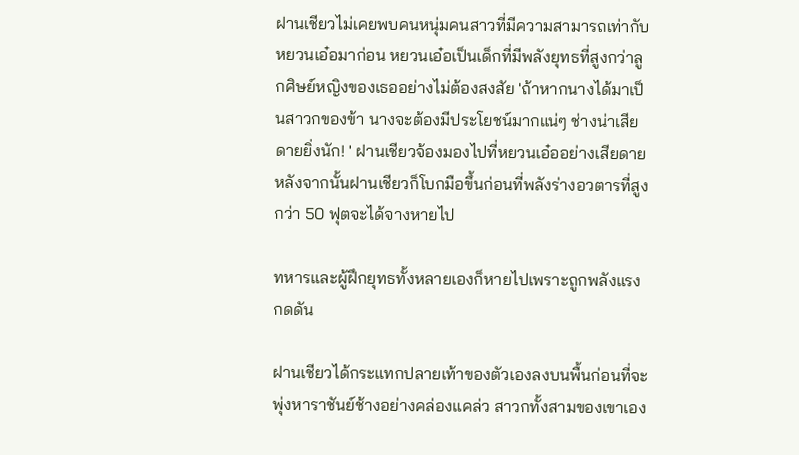ฝานเชียวไม่เคยพบคนหนุ่มคนสาวที่มีความสามารถเท่ากับหยวนเอ๋อมาก่อน หยวนเอ๋อเป็นเด็กที่มีพลังยุทธที่สูงกว่าลูกศิษย์หญิงของเธออย่างไม่ต้องสงสัย 'ถ้าหากนางได้มาเป็นสาวกของข้า นางจะต้องมีประโยชน์มากแน่ๆ ช่างน่าเสียดายยิ่งนัก! ' ฝานเชียวจ้องมองไปที่หยวนเอ๋ออย่างเสียดาย หลังจากนั้นฝานเชียวก็โบกมือขึ้นก่อนที่พลังร่างอวตารที่สูงกว่า 50 ฟุตจะได้จางหายไป

ทหารและผู้ฝึกยุทธทั้งหลายเองก็หายไปเพราะถูกพลังแรงกดดัน

ฝานเชียวได้กระแทกปลายเท้าของตัวเองลงบนพื้นก่อนที่จะพุ่งหาราชันย์ช้างอย่างคล่องแคล่ว สาวกทั้งสามของเขาเอง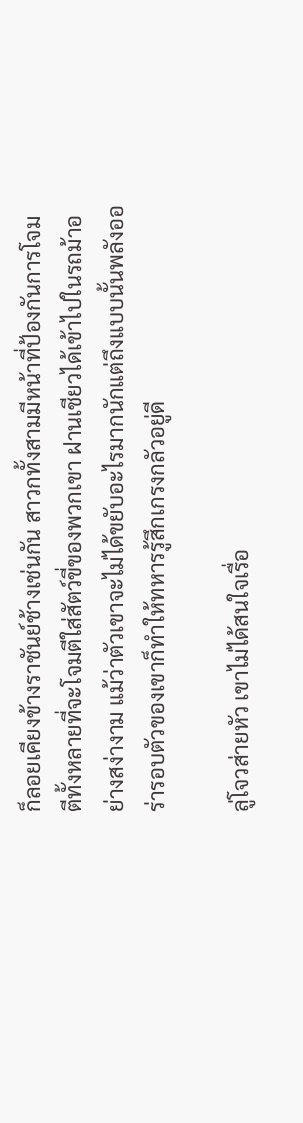ก็ลอยเคียงข้างราชันย์ช้างเช่นกัน สาวกทั้งสามมีหน้าที่ป้องกันการโจมตีทั้งหลายที่จะโจมตีใส่สัตว์ขี่ของพวกเขา ฝานเชียวได้เข้าไปในรถม้าอย่างสง่างาม แม้ว่าตัวเขาจะไม่ได้ขยับอะไรมากนักแต่ถึงแบบนั้นพลังออร่ารอบตัวของเขาก็ทำให้ทหารรู้สึกเกรงกลัวอยู่ดี

ลู่โจวส่ายหัว เขาไม่ได้สนใจเรื่อ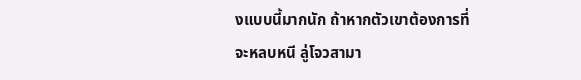งแบบนี้มากนัก ถ้าหากตัวเขาต้องการที่จะหลบหนี ลู่โจวสามา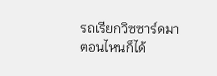รถเรียกวิซซาร์ดมาตอนไหนก็ได้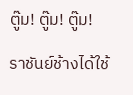ตู๊ม! ตู๊ม! ตู๊ม!

ราชันย์ช้างได้ใช้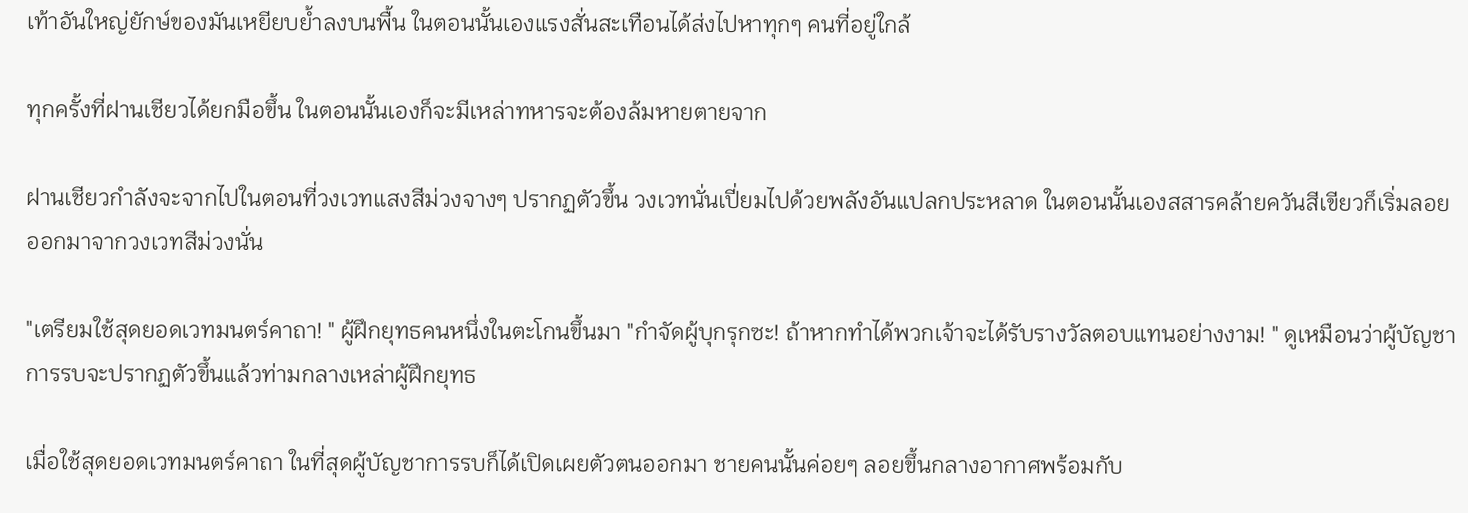เท้าอันใหญ่ยักษ์ของมันเหยียบย้ำลงบนพื้น ในตอนนั้นเองแรงสั่นสะเทือนได้ส่งไปหาทุกๆ คนที่อยู่ใกล้

ทุกครั้งที่ฝานเชียวได้ยกมือขึ้น ในตอนนั้นเองก็จะมีเหล่าทหารจะต้องล้มหายตายจาก

ฝานเชียวกำลังจะจากไปในตอนที่วงเวทแสงสีม่วงจางๆ ปรากฏตัวขึ้น วงเวทนั่นเปี่ยมไปด้วยพลังอันแปลกประหลาด ในตอนนั้นเองสสารคล้ายควันสีเขียวก็เริ่มลอยออกมาจากวงเวทสีม่วงนั่น

"เตรียมใช้สุดยอดเวทมนตร์คาถา! " ผู้ฝึกยุทธคนหนึ่งในตะโกนขึ้นมา "กำจัดผู้บุกรุกซะ! ถ้าหากทำได้พวกเจ้าจะได้รับรางวัลตอบแทนอย่างงาม! " ดูเหมือนว่าผู้บัญชาการรบจะปรากฏตัวขึ้นแล้วท่ามกลางเหล่าผู้ฝึกยุทธ

เมื่อใช้สุดยอดเวทมนตร์คาถา ในที่สุดผู้บัญชาการรบก็ได้เปิดเผยตัวตนออกมา ชายคนนั้นค่อยๆ ลอยขึ้นกลางอากาศพร้อมกับ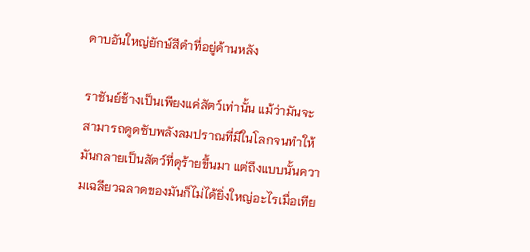ดาบอันใหญ่ยักษ์สีดำที่อยู่ด้านหลัง

ราชันย์ช้างเป็นเพียงแค่สัตว์เท่านั้น แม้ว่ามันจะสามารถดูดซับพลังลมปราณที่มีในโลกจนทำให้มันกลายเป็นสัตว์ที่ดุร้ายขึ้นมา แต่ถึงแบบนั้นความเฉลียวฉลาดของมันก็ไม่ได้ยิ่งใหญ่อะไรเมื่อเทีย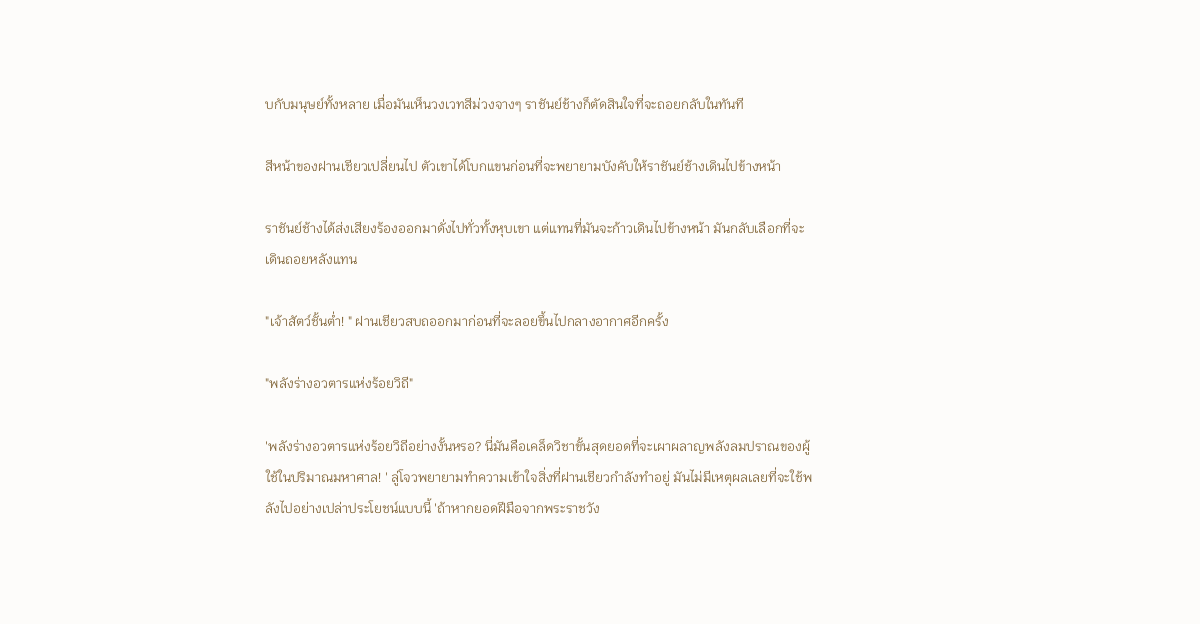บกับมนุษย์ทั้งหลาย เมื่อมันเห็นวงเวทสีม่วงจางๆ ราชันย์ช้างก็ตัดสินใจที่จะถอยกลับในทันที

สีหน้าของฝานเชียวเปลี่ยนไป ตัวเขาได้โบกแขนก่อนที่จะพยายามบังคับให้ราชันย์ช้างเดินไปข้างหน้า

ราชันย์ช้างได้ส่งเสียงร้องออกมาดั่งไปทั่วทั้งหุบเขา แต่แทนที่มันจะก้าวเดินไปข้างหน้า มันกลับเลือกที่จะเดินถอยหลังแทน

"เจ้าสัตว์ชั้นต่ำ! " ฝานเชียวสบถออกมาก่อนที่จะลอยขึ้นไปกลางอากาศอีกครั้ง

"พลังร่างอวตารแห่งร้อยวิถี"

'พลังร่างอวตารแห่งร้อยวิถีอย่างงั้นหรอ? นี่มันคือเคล็ดวิชาขั้นสุดยอดที่จะเผาผลาญพลังลมปราณของผู้ใช้ในปริมาณมหาศาล! ' ลู่โจวพยายามทำความเข้าใจสิ่งที่ฝานเชียวกำลังทำอยู่ มันไม่มีเหตุผลเลยที่จะใช้พลังไปอย่างเปล่าประโยชน์แบบนี้ 'ถ้าหากยอดฝีมือจากพระราชวัง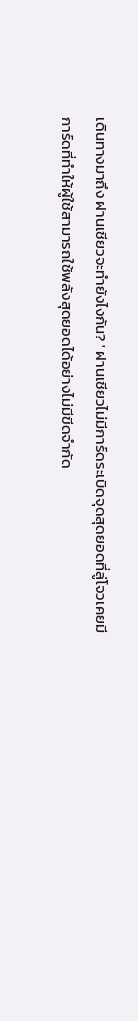เดินทางมาถึง ฝานเชียวจะทำยังไงกัน? ' ฝานเชียวไม่มีการ์ดระเบิดจุดสุดยอดที่ลู่โจวเคยมี การ์ดที่ทำให้ผู้ใช้สามารถใช้พลังสุดยอดได้อย่างไม่มีขีดจำกัด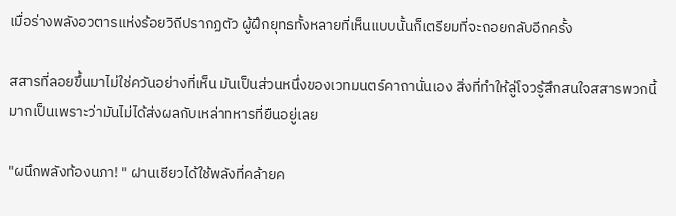เมื่อร่างพลังอวตารแห่งร้อยวิถีปรากฏตัว ผู้ฝึกยุทธทั้งหลายที่เห็นแบบนั้นก็เตรียมที่จะถอยกลับอีกครั้ง

สสารที่ลอยขึ้นมาไม่ใช่ควันอย่างที่เห็น มันเป็นส่วนหนึ่งของเวทมนตร์คาถานั่นเอง สิ่งที่ทำให้ลู่โจวรู้สึกสนใจสสารพวกนี้มากเป็นเพราะว่ามันไม่ได้ส่งผลกับเหล่าทหารที่ยืนอยู่เลย

"ผนึกพลังท้องนภา! " ฝานเชียวได้ใช้พลังที่คล้ายค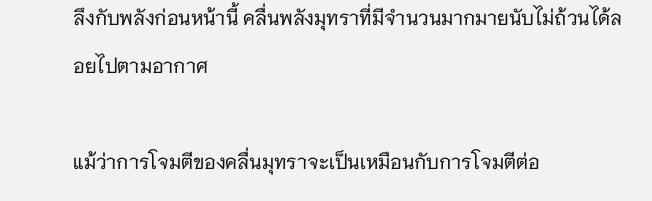ลึงกับพลังก่อนหน้านี้ คลื่นพลังมุทราที่มีจำนวนมากมายนับไม่ถ้วนได้ลอยไปตามอากาศ

แม้ว่าการโจมตีของคลื่นมุทราจะเป็นเหมือนกับการโจมตีต่อ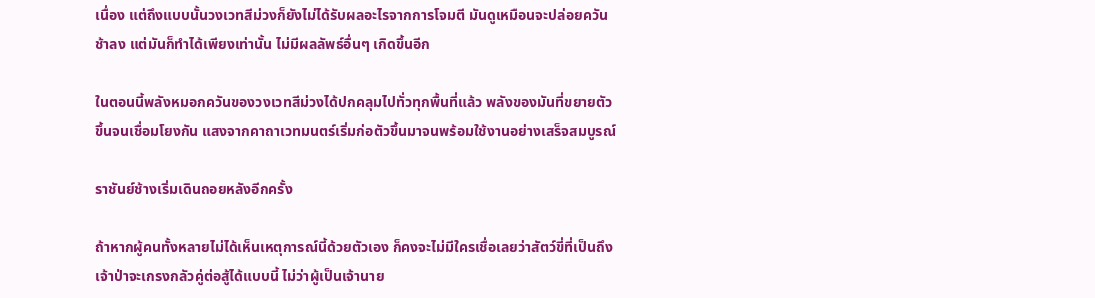เนื่อง แต่ถึงแบบนั้นวงเวทสีม่วงก็ยังไม่ได้รับผลอะไรจากการโจมตี มันดูเหมือนจะปล่อยควันช้าลง แต่มันก็ทำได้เพียงเท่านั้น ไม่มีผลลัพธ์อื่นๆ เกิดขึ้นอีก

ในตอนนี้พลังหมอกควันของวงเวทสีม่วงได้ปกคลุมไปทั่วทุกพื้นที่แล้ว พลังของมันที่ขยายตัวขึ้นจนเชื่อมโยงกัน แสงจากคาถาเวทมนตร์เริ่มก่อตัวขึ้นมาจนพร้อมใช้งานอย่างเสร็จสมบูรณ์

ราชันย์ช้างเริ่มเดินถอยหลังอีกครั้ง

ถ้าหากผู้คนทั้งหลายไม่ได้เห็นเหตุการณ์นี้ด้วยตัวเอง ก็คงจะไม่มีใครเชื่อเลยว่าสัตว์ขี่ที่เป็นถึงเจ้าป่าจะเกรงกลัวคู่ต่อสู้ได้แบบนี้ ไม่ว่าผู้เป็นเจ้านาย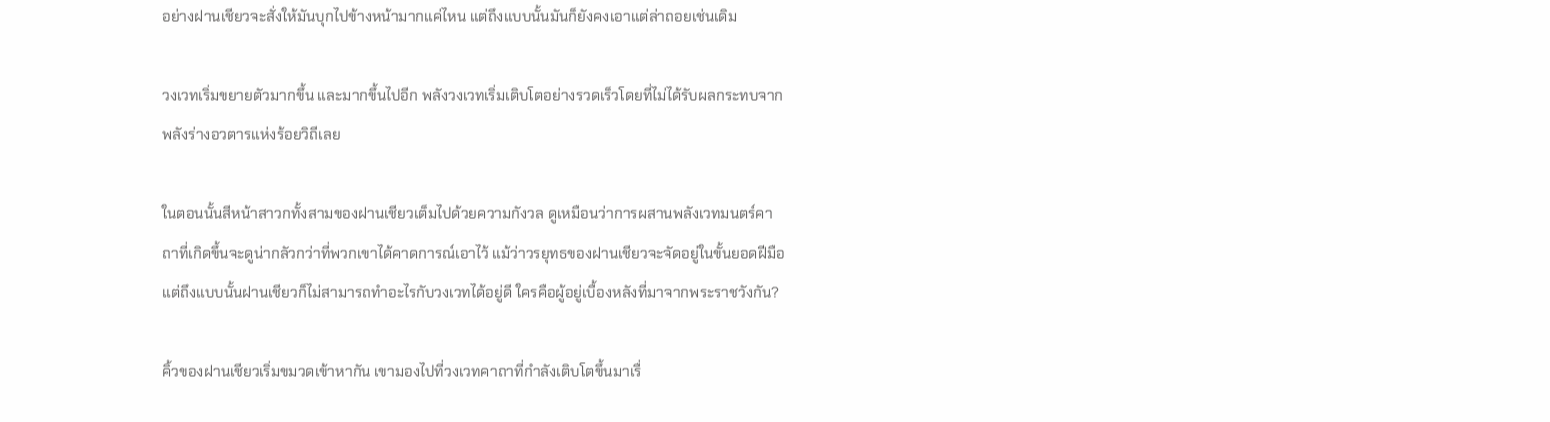อย่างฝานเชียวจะสั่งให้มันบุกไปข้างหน้ามากแค่ไหน แต่ถึงแบบนั้นมันก็ยังคงเอาแต่ล่าถอยเช่นเดิม

วงเวทเริ่มขยายตัวมากขึ้น และมากขึ้นไปอีก พลังวงเวทเริ่มเติบโตอย่างรวดเร็วโดยที่ไม่ได้รับผลกระทบจากพลังร่างอวตารแห่งร้อยวิถีเลย

ในตอนนั้นสีหน้าสาวกทั้งสามของฝานเชียวเต็มไปด้วยความกังวล ดูเหมือนว่าการผสานพลังเวทมนตร์คาถาที่เกิดขึ้นจะดูน่ากลัวกว่าที่พวกเขาได้คาดการณ์เอาไว้ แม้ว่าวรยุทธของฝานเชียวจะจัดอยู่ในขั้นยอดฝีมือ แต่ถึงแบบนั้นฝานเชียวก็ไม่สามารถทำอะไรกับวงเวทได้อยู่ดี ใครคือผู้อยู่เบื้องหลังที่มาจากพระราชวังกัน?

คิ้วของฝานเชียวเริ่มขมวดเข้าหากัน เขามองไปที่วงเวทคาถาที่กำลังเติบโตขึ้นมาเรื่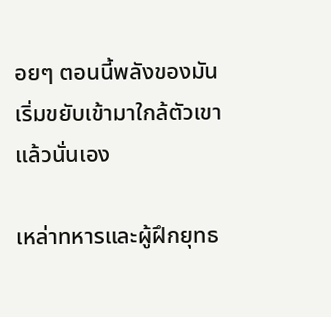อยๆ ตอนนี้พลังของมันเริ่มขยับเข้ามาใกล้ตัวเขาแล้วนั่นเอง

เหล่าทหารและผู้ฝึกยุทธ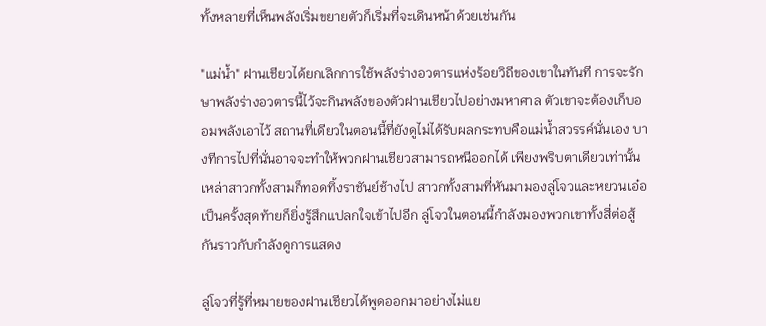ทั้งหลายที่เห็นพลังเริ่มขยายตัวก็เริ่มที่จะเดินหน้าด้วยเช่นกัน

"แม่น้ำ" ฝานเชียวได้ยกเลิกการใช้พลังร่างอวตารแห่งร้อยวิถีของเขาในทันที การจะรักษาพลังร่างอวตารนี้ไว้จะกินพลังของตัวฝานเชียวไปอย่างมหาศาล ตัวเขาจะต้องเก็บออมพลังเอาไว้ สถานที่เดียวในตอนนี้ที่ยังดูไม่ได้รับผลกระทบคือแม่น้ำสวรรค์นั่นเอง บางทีการไปที่นั่นอาจจะทำให้พวกฝานเชียวสามารถหนีออกได้ เพียงพริบตาเดียวเท่านั้นเหล่าสาวกทั้งสามก็ทอดทิ้งราชันย์ช้างไป สาวกทั้งสามที่หันมามองลู่โจวและหยวนเอ๋อเป็นครั้งสุดท้ายก็ยิ่งรู้สึกแปลกใจเข้าไปอีก ลู่โจวในตอนนี้กำลังมองพวกเขาทั้งสี่ต่อสู้กันราวกับกำลังดูการแสดง

ลู่โจวที่รู้ที่หมายของฝานเชียวได้พูดออกมาอย่างไม่แย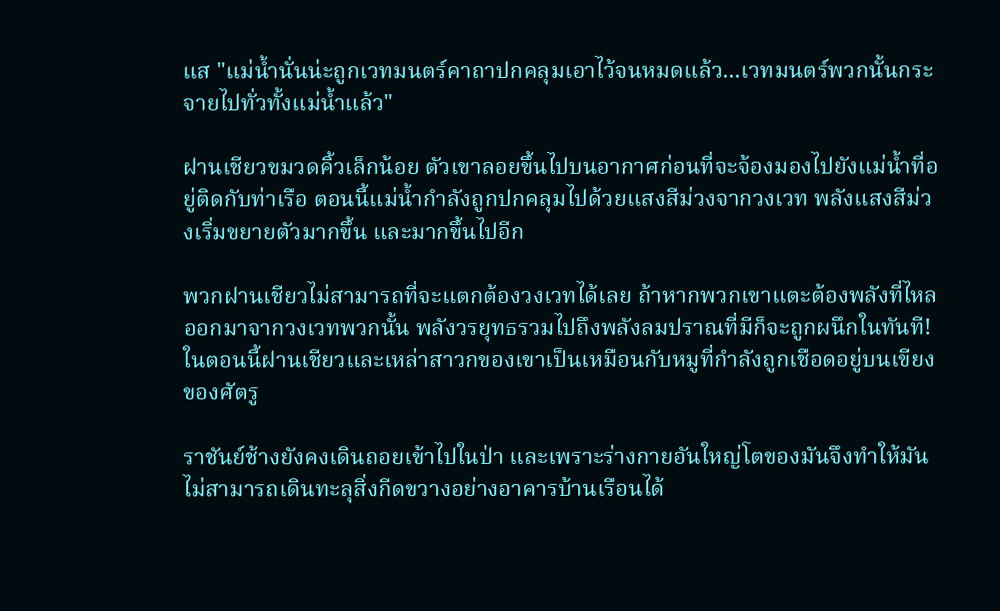แส "แม่น้ำนั่นน่ะถูกเวทมนตร์คาถาปกคลุมเอาไว้จนหมดแล้ว...เวทมนตร์พวกนั้นกระจายไปทั่วทั้งแม่น้ำแล้ว"

ฝานเชียวขมวดคิ้วเล็กน้อย ตัวเขาลอยขึ้นไปบนอากาศก่อนที่จะจ้องมองไปยังแม่น้ำที่อยู่ติดกับท่าเรือ ตอนนี้แม่น้ำกำลังถูกปกคลุมไปด้วยแสงสีม่วงจากวงเวท พลังแสงสีม่วงเริ่มขยายตัวมากขึ้น และมากขึ้นไปอีก

พวกฝานเชียวไม่สามารถที่จะแตกต้องวงเวทได้เลย ถ้าหากพวกเขาแตะต้องพลังที่ไหลออกมาจากวงเวทพวกนั้น พลังวรยุทธรวมไปถึงพลังลมปราณที่มีก็จะถูกผนึกในทันที! ในตอนนี้ฝานเชียวและเหล่าสาวกของเขาเป็นเหมือนกับหมูที่กำลังถูกเชือดอยู่บนเขียงของศัตรู

ราชันย์ช้างยังคงเดินถอยเข้าไปในป่า และเพราะร่างกายอันใหญ่โตของมันจึงทำให้มันไม่สามารถเดินทะลุสิ่งกีดขวางอย่างอาคารบ้านเรือนได้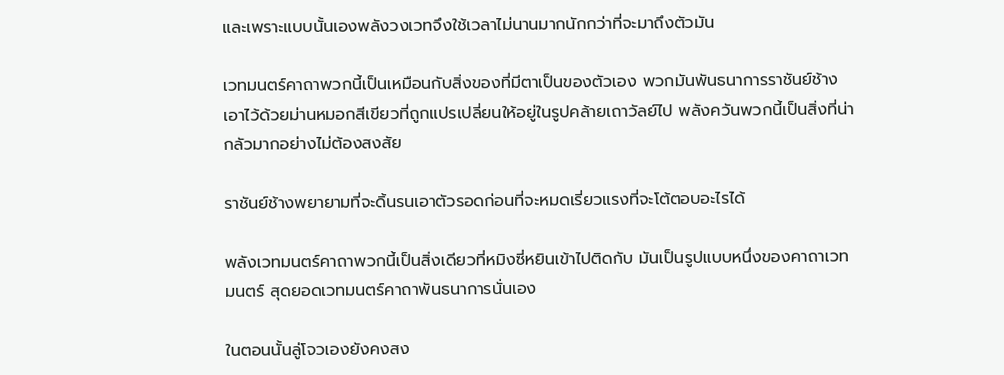และเพราะแบบนั้นเองพลังวงเวทจึงใช้เวลาไม่นานมากนักกว่าที่จะมาถึงตัวมัน

เวทมนตร์คาถาพวกนี้เป็นเหมือนกับสิ่งของที่มีตาเป็นของตัวเอง พวกมันพันธนาการราชันย์ช้างเอาไว้ด้วยม่านหมอกสีเขียวที่ถูกแปรเปลี่ยนให้อยู่ในรูปคล้ายเถาวัลย์ไป พลังควันพวกนี้เป็นสิ่งที่น่ากลัวมากอย่างไม่ต้องสงสัย

ราชันย์ช้างพยายามที่จะดิ้นรนเอาตัวรอดก่อนที่จะหมดเรี่ยวแรงที่จะโต้ตอบอะไรได้

พลังเวทมนตร์คาถาพวกนี้เป็นสิ่งเดียวที่หมิงซี่หยินเข้าไปติดกับ มันเป็นรูปแบบหนึ่งของคาถาเวทมนตร์ สุดยอดเวทมนตร์คาถาพันธนาการนั่นเอง

ในตอนนั้นลู่โจวเองยังคงสง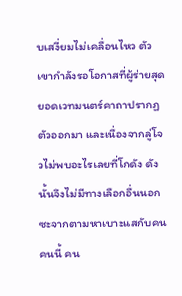บเสงี่ยมไม่เคลื่อนไหว ตัวเขากำลังรอโอกาสที่ผู้ร่ายสุดยอดเวทมนตร์คาถาปรากฏตัวออกมา และเนื่องจากลู่โจวไม่พบอะไรเลยที่โกดัง ดังนั้นจึงไม่มีทางเลือกอื่นนอกซะจากตามหาเบาะแสกับคนคนนี้ คน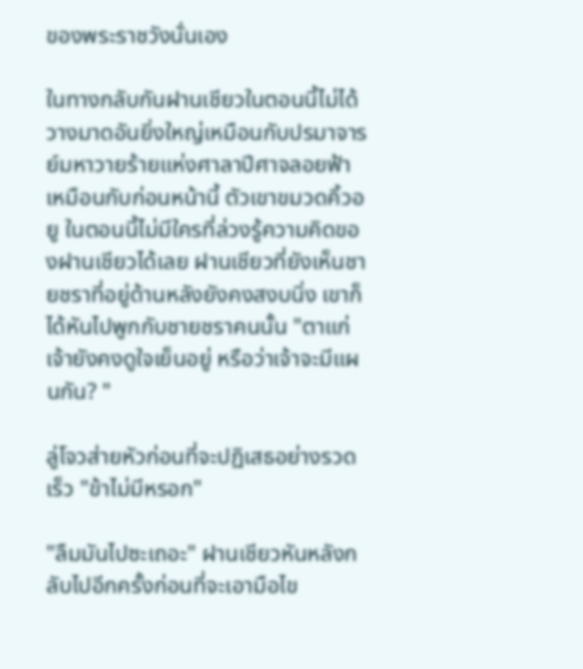ของพระราชวังนั่นเอง

ในทางกลับกันฝานเชียวในตอนนี้ไม่ได้วางมาดอันยิ่งใหญ่เหมือนกับปรมาจารย์มหาวายร้ายแห่งศาลาปีศาจลอยฟ้าเหมือนกับก่อนหน้านี้ ตัวเขาขมวดคิ้วอยู ในตอนนี้ไม่มีใครที่ล่วงรู้ความคิดของฝานเชียวได้เลย ฝานเชียวที่ยังเห็นชายชราที่อยู่ด้านหลังยังคงสงบนิ่ง เขาก็ได้หันไปพูกกับชายชราคนนั้น "ตาแก่ เจ้ายังคงดูใจเย็นอยู่ หรือว่าเจ้าจะมีแผนกัน? "

ลู่โจวส่ายหัวก่อนที่จะปฏิเสธอย่างรวดเร็ว "ข้าไม่มีหรอก"

"ลืมมันไปซะเถอะ" ฝานเชียวหันหลังกลับไปอีกครั้งก่อนที่จะเอามือไข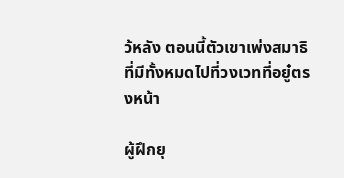ว้หลัง ตอนนี้ตัวเขาเพ่งสมาธิที่มีทั้งหมดไปที่วงเวทที่อยู๋ตรงหน้า

ผู้ฝึกยุ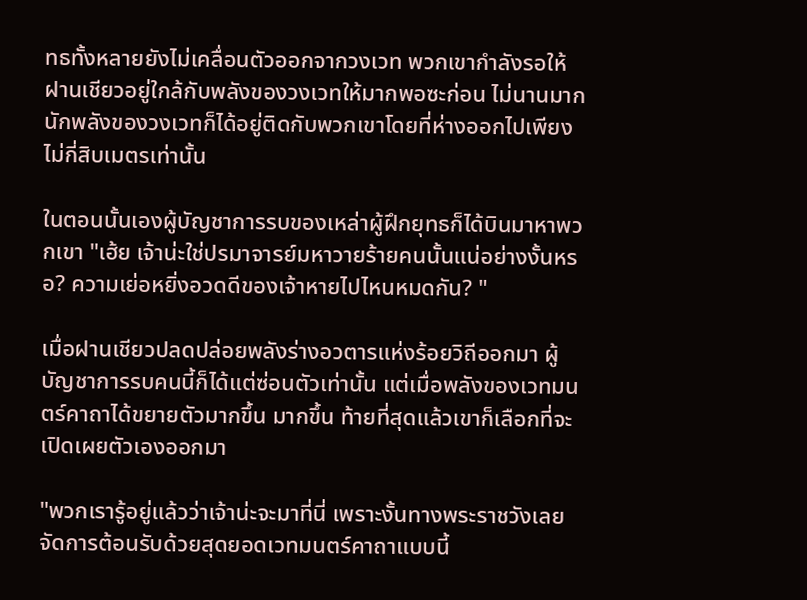ทธทั้งหลายยังไม่เคลื่อนตัวออกจากวงเวท พวกเขากำลังรอให้ฝานเชียวอยู่ใกล้กับพลังของวงเวทให้มากพอซะก่อน ไม่นานมากนักพลังของวงเวทก็ได้อยู่ติดกับพวกเขาโดยที่ห่างออกไปเพียงไม่กี่สิบเมตรเท่านั้น

ในตอนนั้นเองผู้บัญชาการรบของเหล่าผู้ฝึกยุทธก็ได้บินมาหาพวกเขา "เฮ้ย เจ้าน่ะใช่ปรมาจารย์มหาวายร้ายคนนั้นแน่อย่างงั้นหรอ? ความเย่อหยิ่งอวดดีของเจ้าหายไปไหนหมดกัน? "

เมื่อฝานเชียวปลดปล่อยพลังร่างอวตารแห่งร้อยวิถีออกมา ผู้บัญชาการรบคนนี้ก็ได้แต่ซ่อนตัวเท่านั้น แต่เมื่อพลังของเวทมนตร์คาถาได้ขยายตัวมากขึ้น มากขึ้น ท้ายที่สุดแล้วเขาก็เลือกที่จะเปิดเผยตัวเองออกมา

"พวกเรารู้อยู่แล้วว่าเจ้าน่ะจะมาที่นี่ เพราะงั้นทางพระราชวังเลยจัดการต้อนรับด้วยสุดยอดเวทมนตร์คาถาแบบนี้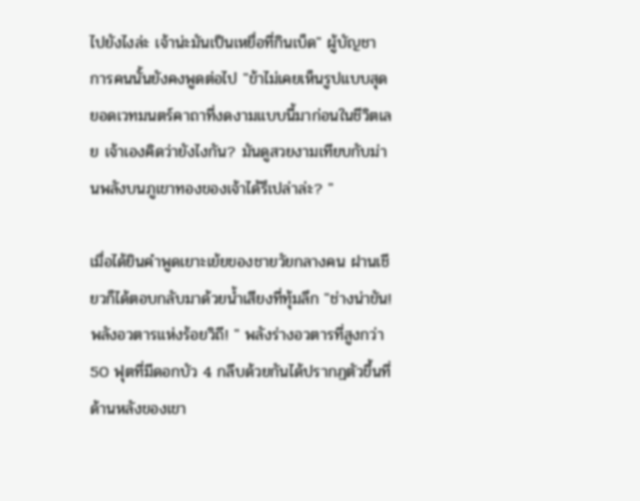ไปยังไงล่ะ เจ้าน่ะมันเป็นเหยื่อที่กินเบ็ด" ผู้บัญชาการคนนั้นยังคงพูดต่อไป "ข้าไม่เคยเห็นรูปแบบสุดยอดเวทมนตร์คาถาที่งดงามแบบนี้มาก่อนในชีวิตเลย เจ้าเองคิดว่ายังไงกัน? มันดูสวยงามเทียบกับม่านพลังบนภูเขาทองของเจ้าได้รึเปล่าล่ะ? "

เมื่อได้ยินคำพูดเยาะเย้ยของชายวัยกลางคน ฝานเชียวก็ได้ตอบกลับมาด้วยน้ำเสียงที่ทุ้มลึก "ช่างน่าขัน! พลังอวตารแห่งร้อยวิถี! " พลังร่างอวตารที่สูงกว่า 50 ฟุตที่มีดอกบัว 4 กลีบด้วยกันได้ปรากฏตัวขึ้นที่ด้านหลังของเขา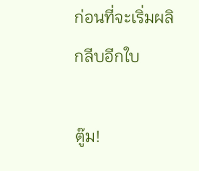ก่อนที่จะเริ่มผลิกลีบอีกใบ

ตู๊ม!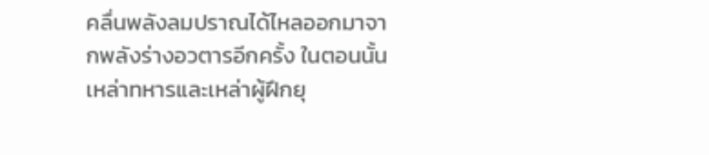คลื่นพลังลมปราณได้ไหลออกมาจากพลังร่างอวตารอีกครั้ง ในตอนนั้นเหล่าทหารและเหล่าผู้ฝึกยุ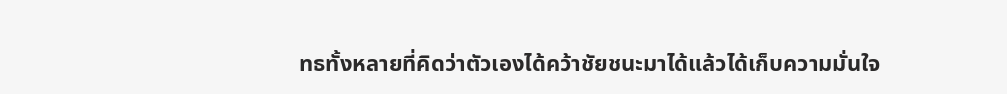ทธทั้งหลายที่คิดว่าตัวเองได้คว้าชัยชนะมาได้แล้วได้เก็บความมั่นใจ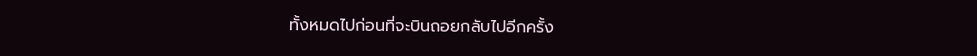ทั้งหมดไปก่อนที่จะบินถอยกลับไปอีกครั้ง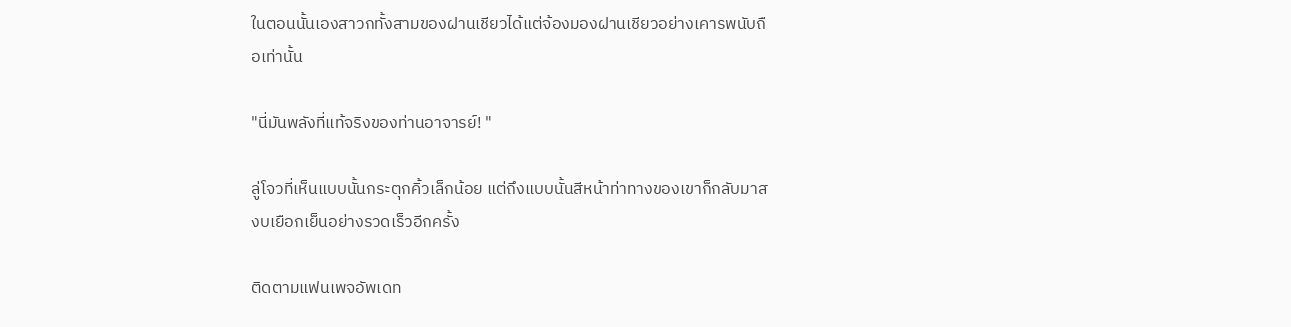ในตอนนั้นเองสาวกทั้งสามของฝานเชียวได้แต่จ้องมองฝานเชียวอย่างเคารพนับถือเท่านั้น

"นี่มันพลังที่แท้จริงของท่านอาจารย์! "

ลู่โจวที่เห็นแบบนั้นกระตุกคิ้วเล็กน้อย แต่ถึงแบบนั้นสีหน้าท่าทางของเขาก็กลับมาสงบเยือกเย็นอย่างรวดเร็วอีกครั้ง

ติดตามแฟนเพจอัพเดท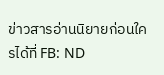ข่าวสารอ่านนิยายก่อนใครได้ที่ FB: ND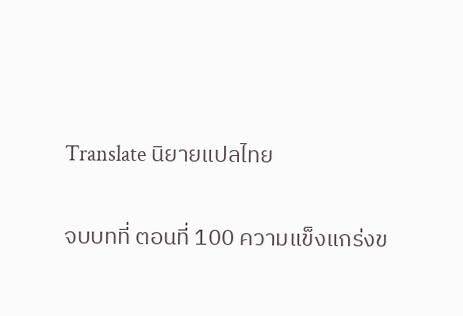Translate นิยายแปลไทย

จบบทที่ ตอนที่ 100 ความแข็งแกร่งข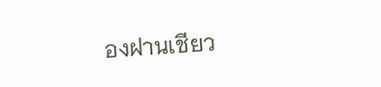องฝานเชียว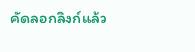คัดลอกลิงก์แล้ว